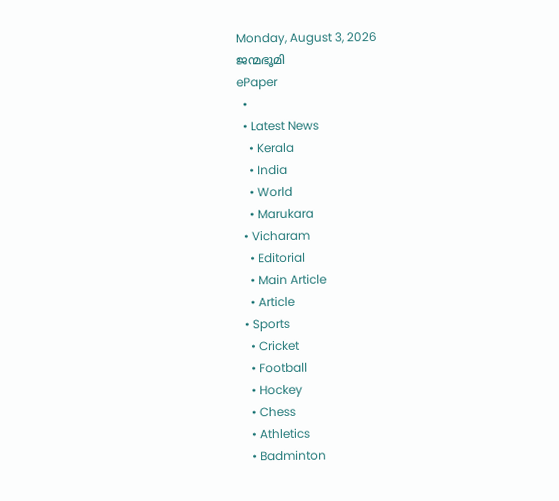Monday, August 3, 2026
ജന്മഭൂമി
ePaper
  •
  • Latest News
    • Kerala
    • India
    • World
    • Marukara
  • Vicharam
    • Editorial
    • Main Article
    • Article
  • Sports
    • Cricket
    • Football
    • Hockey
    • Chess
    • Athletics
    • Badminton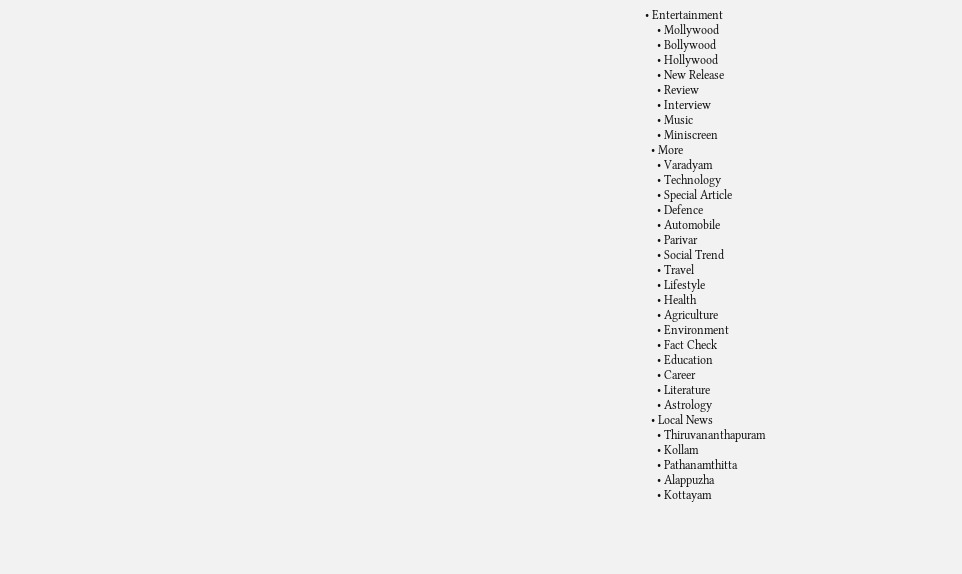• Entertainment
    • Mollywood
    • Bollywood
    • Hollywood
    • New Release
    • Review
    • Interview
    • Music
    • Miniscreen
  • More
    • Varadyam
    • Technology
    • Special Article
    • Defence
    • Automobile
    • Parivar
    • Social Trend
    • Travel
    • Lifestyle
    • Health
    • Agriculture
    • Environment
    • Fact Check
    • Education
    • Career
    • Literature
    • Astrology
  • Local News
    • Thiruvananthapuram
    • Kollam
    • Pathanamthitta
    • Alappuzha
    • Kottayam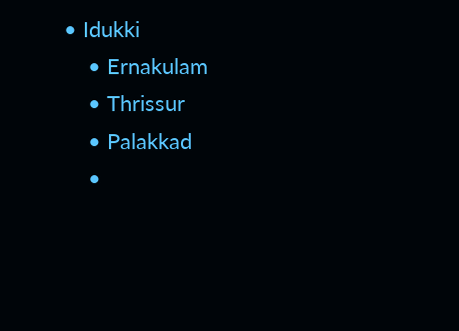• Idukki
    • Ernakulam
    • Thrissur
    • Palakkad
    •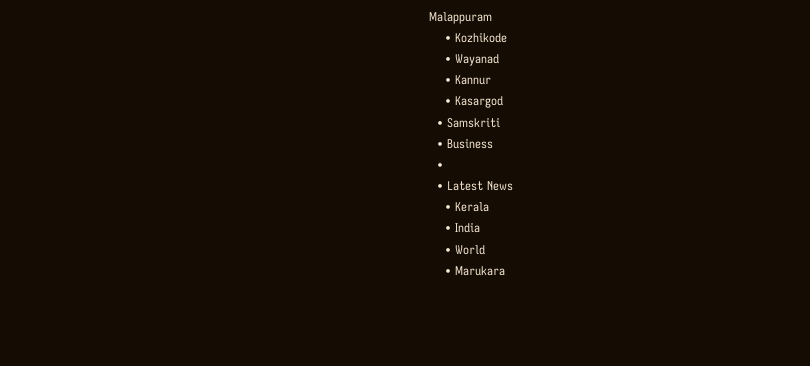Malappuram
    • Kozhikode
    • Wayanad
    • Kannur
    • Kasargod
  • Samskriti
  • Business
  •
  • Latest News
    • Kerala
    • India
    • World
    • Marukara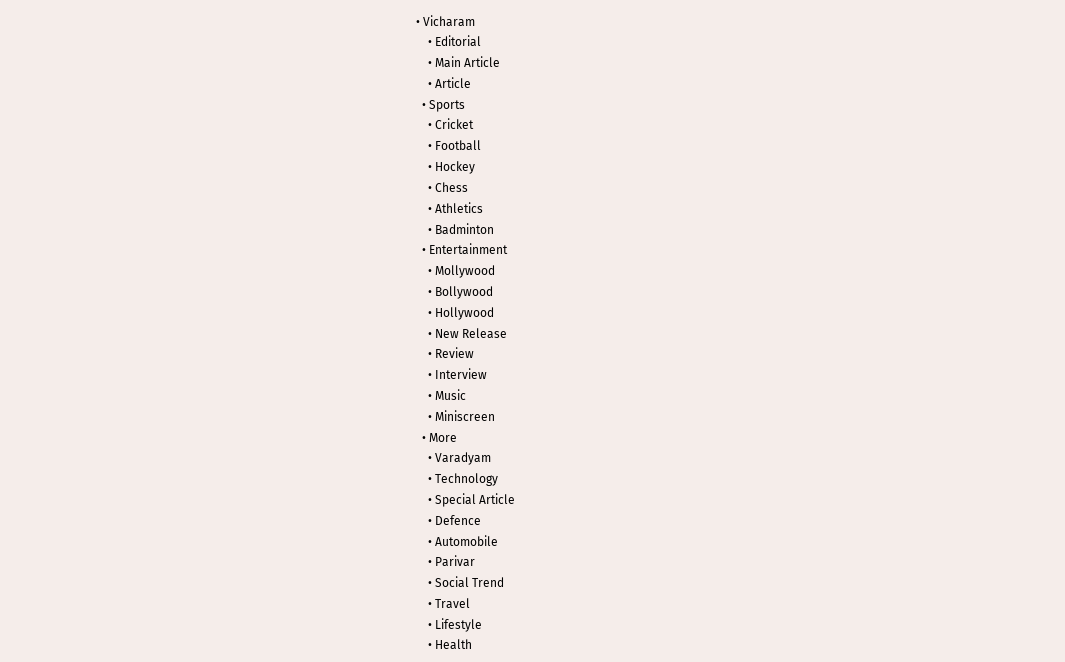• Vicharam
    • Editorial
    • Main Article
    • Article
  • Sports
    • Cricket
    • Football
    • Hockey
    • Chess
    • Athletics
    • Badminton
  • Entertainment
    • Mollywood
    • Bollywood
    • Hollywood
    • New Release
    • Review
    • Interview
    • Music
    • Miniscreen
  • More
    • Varadyam
    • Technology
    • Special Article
    • Defence
    • Automobile
    • Parivar
    • Social Trend
    • Travel
    • Lifestyle
    • Health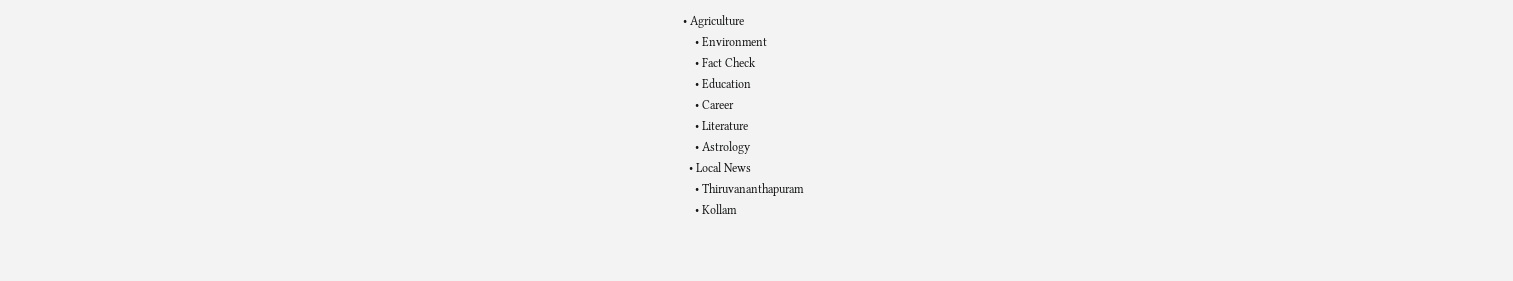• Agriculture
    • Environment
    • Fact Check
    • Education
    • Career
    • Literature
    • Astrology
  • Local News
    • Thiruvananthapuram
    • Kollam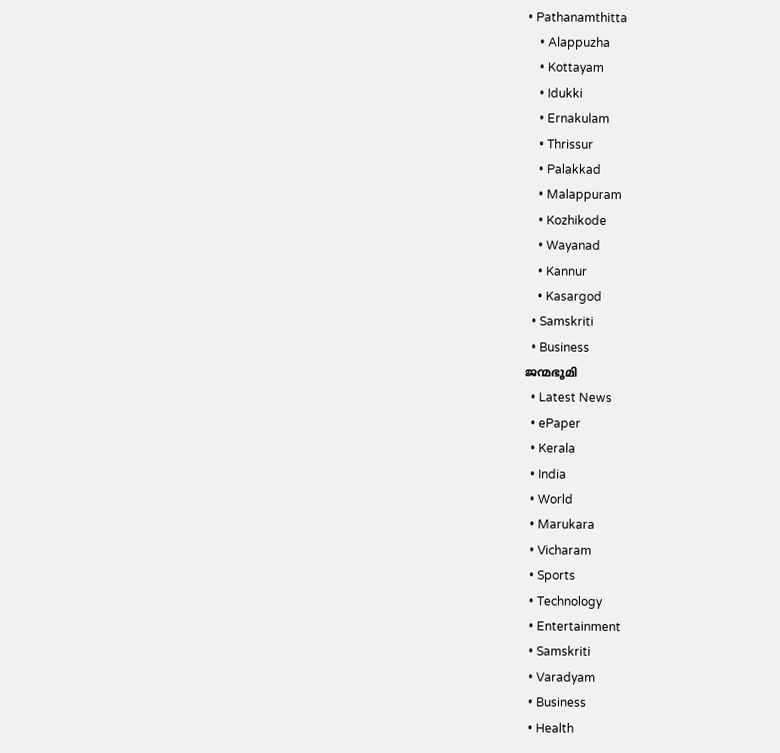• Pathanamthitta
    • Alappuzha
    • Kottayam
    • Idukki
    • Ernakulam
    • Thrissur
    • Palakkad
    • Malappuram
    • Kozhikode
    • Wayanad
    • Kannur
    • Kasargod
  • Samskriti
  • Business
ജന്മഭൂമി
  • Latest News
  • ePaper
  • Kerala
  • India
  • World
  • Marukara
  • Vicharam
  • Sports
  • Technology
  • Entertainment
  • Samskriti
  • Varadyam
  • Business
  • Health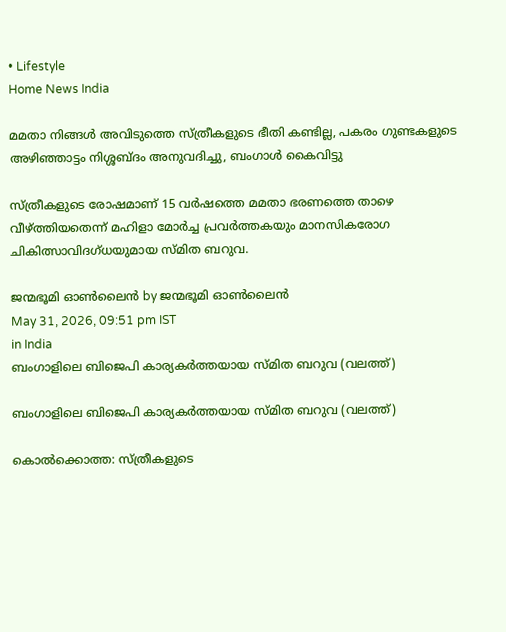• Lifestyle
Home News India

മമതാ നിങ്ങള്‍ അവിടുത്തെ സ്ത്രീകളുടെ ഭീതി കണ്ടില്ല, പകരം ഗുണ്ടകളുടെ അഴിഞ്ഞാട്ടം നിശ്ശബ്ദം അനുവദിച്ചു, ബംഗാള്‍ കൈവിട്ടു

സ്ത്രീകളുടെ രോഷമാണ് 15 വര്‍ഷത്തെ മമതാ ഭരണത്തെ താഴെ വീഴ്‌ത്തിയതെന്ന് മഹിളാ മോര്‍ച്ച പ്രവര്‍ത്തകയും മാനസികരോഗ ചികിത്സാവിദഗ്ധയുമായ സ്മിത ബറുവ.

ജന്മഭൂമി ഓണ്‍ലൈന്‍ by ജന്മഭൂമി ഓണ്‍ലൈന്‍
May 31, 2026, 09:51 pm IST
in India
ബംഗാളിലെ ബിജെപി കാര്യകര്‍ത്തയായ സ്മിത ബറുവ (വലത്ത്)

ബംഗാളിലെ ബിജെപി കാര്യകര്‍ത്തയായ സ്മിത ബറുവ (വലത്ത്)

കൊല്‍ക്കൊത്ത: സ്ത്രീകളുടെ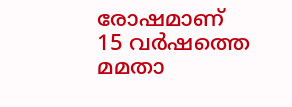രോഷമാണ് 15 വര്‍ഷത്തെ മമതാ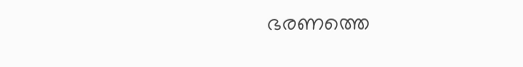ഭരണത്തെ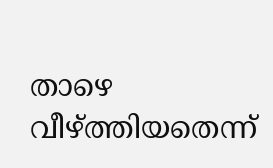താഴെ വീഴ്‌ത്തിയതെന്ന്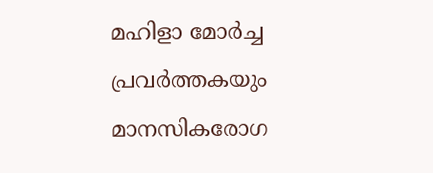മഹിളാ മോര്‍ച്ച പ്രവര്‍ത്തകയും മാനസികരോഗ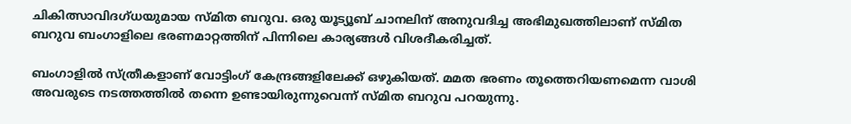ചികിത്സാവിദഗ്ധയുമായ സ്മിത ബറുവ. ഒരു യൂട്യൂബ് ചാനലിന് അനുവദിച്ച അഭിമുഖത്തിലാണ് സ്മിത ബറുവ ബംഗാളിലെ ഭരണമാറ്റത്തിന് പിന്നിലെ കാര്യങ്ങള്‍ വിശദീകരിച്ചത്.

ബംഗാളില്‍ സ്ത്രീകളാണ് വോട്ടിംഗ് കേന്ദ്രങ്ങളിലേക്ക് ഒഴുകിയത്. മമത ഭരണം തൂത്തെറിയണമെന്ന വാശി അവരുടെ നടത്തത്തില്‍ തന്നെ ഉണ്ടായിരുന്നുവെന്ന് സ്മിത ബറുവ പറയുന്നു.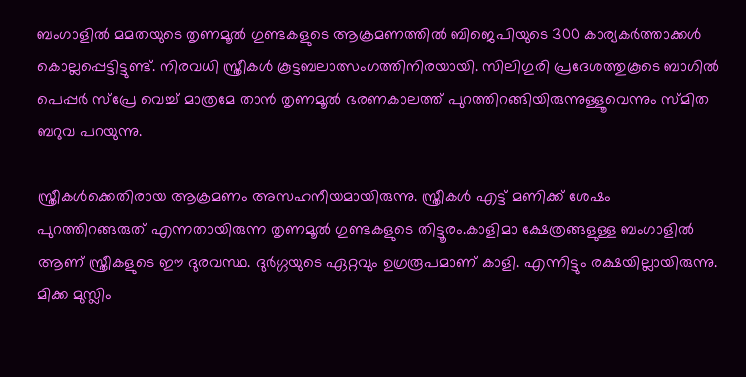ബംഗാളില്‍ മമതയുടെ തൃണമൂല്‍ ഗുണ്ടകളുടെ ആക്രമണത്തില്‍ ബിജെപിയുടെ 300 കാര്യകര്‍ത്താക്കള്‍ കൊല്ലപ്പെട്ടിട്ടുണ്ട്. നിരവധി സ്ത്രീകള്‍ കൂട്ടബലാത്സംഗത്തിനിരയായി. സിലിഗുരി പ്രദേശത്തുകൂടെ ബാഗില്‍ പെപ്പര്‍ സ്പ്രേ വെച്ച് മാത്രമേ താന്‍ തൃണമൂല്‍ ഭരണകാലത്ത് പുറത്തിറങ്ങിയിരുന്നുള്ളൂവെന്നും സ്മിത ബറുവ പറയുന്നു.

സ്ത്രീകള്‍ക്കെതിരായ ആക്രമണം അസഹനീയമായിരുന്നു. സ്ത്രീകള്‍ എട്ട് മണിക്ക് ശേഷം പുറത്തിറങ്ങരുത് എന്നതായിരുന്ന തൃണമൂല്‍ ഗുണ്ടകളുടെ തിട്ടൂരം.കാളിമാ ക്ഷേത്രങ്ങളുള്ള ബംഗാളില്‍ ആണ് സ്ത്രീകളുടെ ഈ ദുരവസ്ഥ. ദുര്‍ഗ്ഗയുടെ ഏറ്റവും ഉഗ്രരൂപമാണ് കാളി. എന്നിട്ടും രക്ഷയില്ലായിരുന്നു. മിക്ക മുസ്ലിം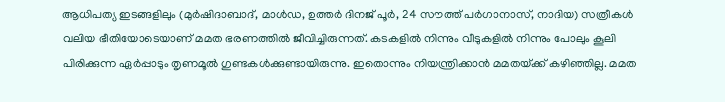ആധിപത്യ ഇടങ്ങളിലും (മുര്‍ഷിദാബാദ്, മാള്‍ഡ, ഉത്തര്‍ ദിനജ് പൂര്‍, 24 സൗത്ത് പര്‍ഗാനാസ്, നാദിയ) സത്രീകള്‍ വലിയ ഭീതിയോടെയാണ് മമത ഭരണത്തില്‍ ജീവിച്ചിരുന്നത്. കടകളില്‍ നിന്നും വീടുകളില്‍ നിന്നും പോലും കൂലി പിരിക്കുന്ന ഏര്‍പ്പാടും തൃണമൂല്‍ ഗുണ്ടകള്‍ക്കുണ്ടായിരുന്നു. ഇതൊന്നും നിയന്ത്രിക്കാന്‍ മമതയ്‌ക്ക് കഴിഞ്ഞില്ല. മമത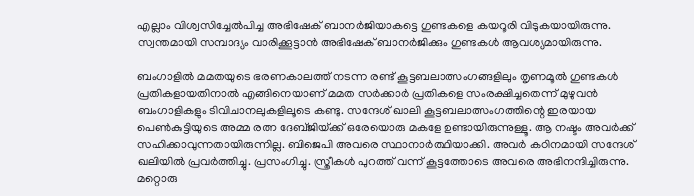എല്ലാം വിശ്വസിച്ചേല്‍പിച്ച അഭിഷേക് ബാനര്‍ജിയാകട്ടെ ഗുണ്ടകളെ കയറൂരി വിടുകയായിരുന്നു. സ്വന്തമായി സമ്പാദ്യം വാരിക്കൂട്ടാന്‍ അഭിഷേക് ബാനര്‍ജിക്കും ഗുണ്ടകള്‍ ആവശ്യമായിരുന്നു.

ബംഗാളില്‍ മമതയുടെ ഭരണകാലത്ത് നടന്ന രണ്ട് കൂട്ടബലാത്സംഗങ്ങളിലും തൃണമൂല്‍ ഗുണ്ടകള്‍ പ്രതികളായതിനാല്‍ എങ്ങിനെയാണ് മമത സര്‍ക്കാര്‍ പ്രതികളെ സംരക്ഷിച്ചതെന്ന് മുഴുവന്‍ ബംഗാളികളും ടിവിചാനലുകളിലൂടെ കണ്ടു. സന്ദേശ് ഖാലി കൂട്ടബലാത്സംഗത്തിന്റെ ഇരയായ പെണ്‍കുട്ടിയുടെ അമ്മ രത്ന ദേബ്ജിയ്‌ക്ക് ഒരേയൊരു മകളേ ഉണ്ടായിരുന്നുള്ളൂ. ആ നഷ്ടം അവര്‍ക്ക് സഹിക്കാവുന്നതായിരുന്നില്ല. ബിജെപി അവരെ സ്ഥാനാര്‍ത്ഥിയാക്കി. അവര്‍ കഠിനമായി സന്ദേശ് ഖലിയില്‍ പ്രവര്‍ത്തിച്ചു. പ്രസംഗിച്ചു. സ്ത്രീകള്‍ പുറത്ത് വന്ന് കൂട്ടത്തോടെ അവരെ അഭിനന്ദിച്ചിരുന്നു. മറ്റൊരു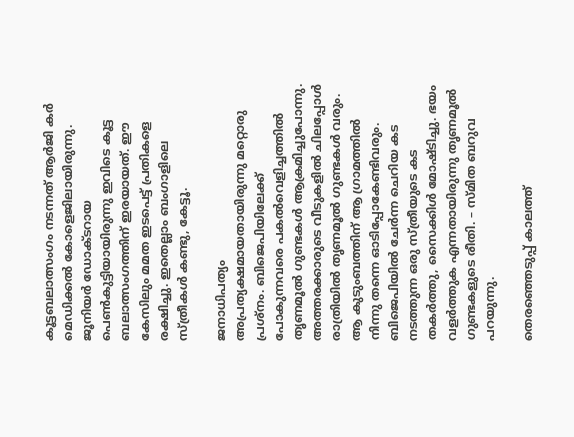കൂട്ടബലാത്സംഗം നടന്നത് ആര്‍ജി കര്‍ മെഡിക്കല്‍ കോളെജിലായിരുന്നു. ജൂനിയര്‍ ഡോക്ടറായ പെണ്‍കുട്ടിയായിരുന്നു ഇവിടെ കൂട്ട ബലാത്സംഗത്തിന് ഇരയായത്. ഈ കേസിലും മമത ഇടപെട്ട് പ്രതികളെ രക്ഷിച്ചു. ഇതെല്ലാം ബംഗാളിലെ സ്ത്രീകള്‍ കണ്ടു, കേട്ടൂ.

ജനാധിപത്യം അപ്രത്യക്ഷമായതായിരുന്നു മറ്റൊരു പ്രശ്നം. ബിജെപിയിലേക്ക് പോകുന്നവരെ പകല്‍വെളിച്ചത്തില്‍ തൃണമൂല്‍ ഗുണ്ടകള്‍ ആക്രമിച്ചുപോന്നു. അത്തരക്കാരുടെ വീടുകളില്‍ ചിലപ്പോള്‍ രാത്രിയില്‍ തൃണമൂല്‍ ഗുണ്ടകള്‍ വരും. ആ കുടുംബത്തിന് ആ ഗ്രാമത്തില്‍ നിന്നു തന്നെ ഓടിപ്പോകേണ്ടിവരും. ബിജെപിയില്‍ ചേര്‍ന്ന ചെറിയ കട നടത്തുന്ന ഒരു സ്ത്രീയുടെ കട തകര്‍ത്തു, സൈക്കിള്‍ മോഷ്ടിച്ചു. ഭയം വളര്‍ത്തുക എന്നതായിരുന്നു തൃണമൂല്‍ ഗുണ്ടകളുടെ രീതി. – സ്മിത ബറുവ പറയുന്നു.

തെരഞ്ഞെടുപ്പ് കാലത്ത്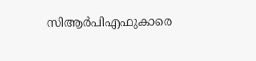സിആര്‍പിഎഫുകാരെ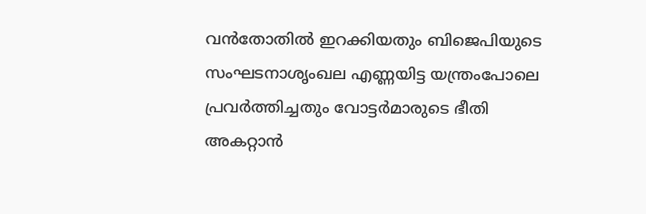വന്‍തോതില്‍ ഇറക്കിയതും ബിജെപിയുടെ സംഘടനാശൃംഖല എണ്ണയിട്ട യന്ത്രംപോലെ പ്രവര്‍ത്തിച്ചതും വോട്ടര്‍മാരുടെ ഭീതി അകറ്റാന്‍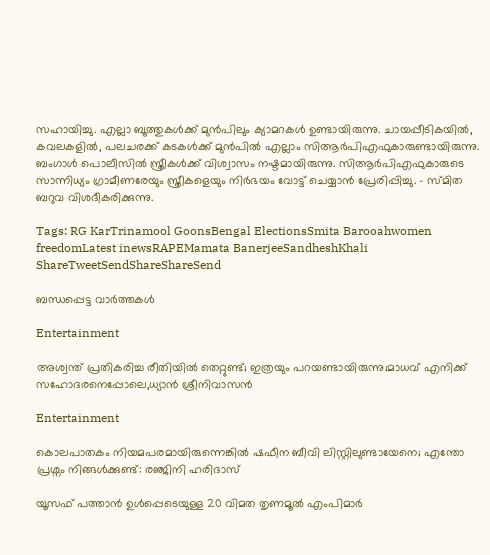സഹായിച്ചു. എല്ലാ ബൂത്തുകള്‍ക്ക് മുന്‍പിലും ക്യാമറകള്‍ ഉണ്ടായിരുന്നു. ചായപ്പീടികയില്‍, കവലകളില്‍, പലചരക്ക് കടകള്‍ക്ക് മുന്‍പില്‍ എല്ലാം സിആര്‍പിഎഫുകാരുണ്ടായിരുന്നു. ബംഗാള്‍ പൊലീസില്‍ സ്ത്രീകള്‍ക്ക് വിശ്വാസം നഷ്ടമായിരുന്നു. സിആര്‍പിഎഫുകാരുടെ സാന്നിധ്യം ഗ്രാമീണരേയും സ്ത്രീകളെയും നിര്‍ഭയം വോട്ട് ചെയ്യാന്‍ പ്രേരിപ്പിച്ചു. – സ്മിത ബറുവ വിശദീകരിക്കുന്നു.

Tags: RG KarTrinamool GoonsBengal ElectionsSmita Barooahwomen freedomLatest inewsRAPEMamata BanerjeeSandheshKhali
ShareTweetSendShareShareSend

ബന്ധപ്പെട്ട വാര്‍ത്തകള്‍

Entertainment

അശ്വന്ത് പ്രതികരിച്ച രീതിയിൽ തെറ്റുണ്ട്; ഇത്രയും പറയണ്ടായിരുന്നു;മാധവ് എനിക്ക് സഹോദരനെപ്പോലെ,ധ്യാന്‍ ശ്രീനിവാസൻ

Entertainment

കൊലപാതകം നിയമപരമായിരുന്നെങ്കിൽ ഷഫീന ബീവി ലിസ്റ്റിലുണ്ടായേനെ; എന്തോ പ്രശ്നം നിങ്ങൾക്കുണ്ട്: രഞ്ജിനി ഹരിദാസ്

യൂസഫ് പത്താന്‍ ഉള്‍പ്പെടെയുള്ള 20 വിമത തൃണമൂല്‍ എംപിമാര്‍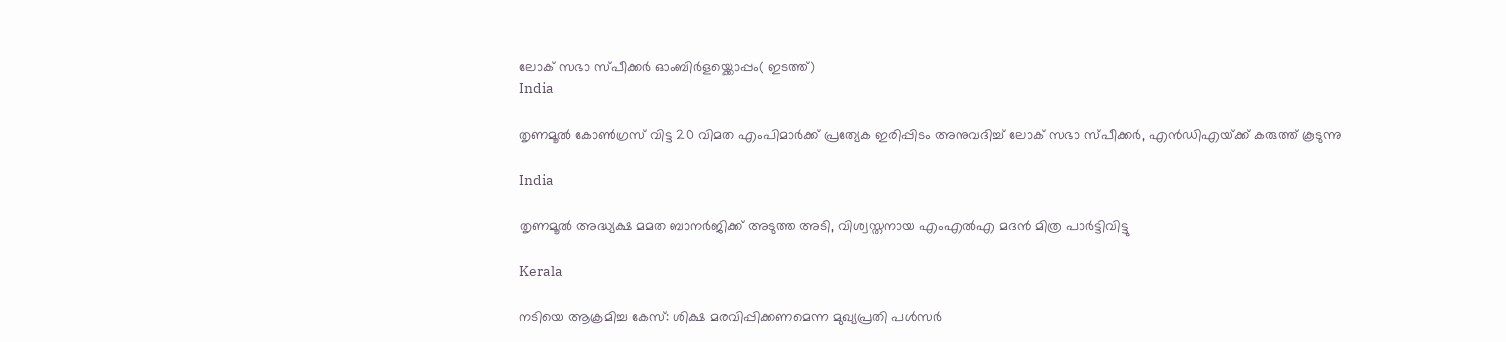ലോക് സഭാ സ്പീക്കര്‍ ഓംബിര്‍ളയ്ക്കൊപ്പം( ഇടത്ത്)
India

തൃണമൂല്‍ കോണ്‍ഗ്രസ് വിട്ട 20 വിമത എംപിമാര്‍ക്ക് പ്രത്യേക ഇരിപ്പിടം അനുവദിച്ച് ലോക് സഭാ സ്പീക്കര്‍, എന്‍ഡിഎയ്‌ക്ക് കരുത്ത് കൂടുന്നു

India

തൃണമൂല്‍ അദ്ധ്യക്ഷ മമത ബാനര്‍ജിക്ക് അടുത്ത അടി, വിശ്വസ്തനായ എംഎല്‍എ മദന്‍ മിത്ര പാര്‍ട്ടിവിട്ടു

Kerala

നടിയെ ആക്രമിച്ച കേസ്: ശിക്ഷ മരവിപ്പിക്കണമെന്ന മുഖ്യപ്രതി പള്‍സര്‍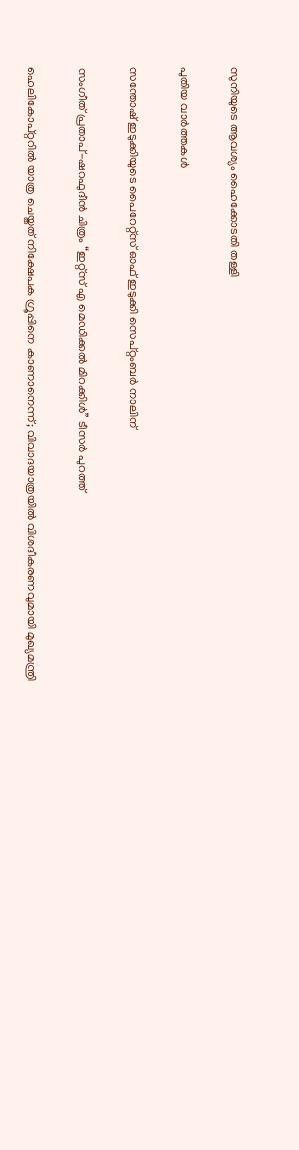സുനിയുടെ ആവശ്യം ഹൈക്കോടതി തള്ളി

പുതിയ വാര്‍ത്തകള്‍

സന്തോഷ് ഇടുക്കിയുടെ പൈറേറ്റ്സ് ഓഫ് ഇടുക്കി സെപ്റ്റംബർ നാലിന്

സംഗീത് പ്രതാപ്-ഷറഫുദീൻ ചിത്രം “ഇറ്റ്സ് എ മെഡിക്കൽ മിറക്കിൾ” ടീസർ പുറത്ത്

ഹെലികോപ്റ്ററിൽ യാത്ര ചെയ്തത് നിക്ഷേപക ഗ്രൂപ്പിനെ കാണാനെന്ന്; വിവാദയാത്രയിൽ വിശദീകരണവുമായി മുഖ്യമന്ത്രി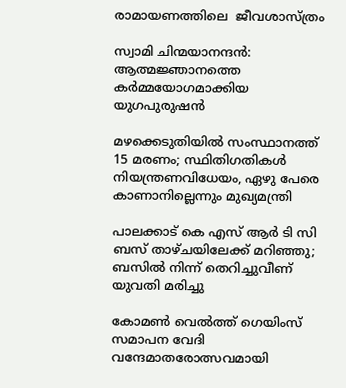രാമായണത്തിലെ  ജീവശാസ്ത്രം

സ്വാമി ചിന്മയാനന്ദൻ: ആത്മജ്ഞാനത്തെ കർമ്മയോഗമാക്കിയ യുഗപുരുഷൻ

മഴക്കെടുതിയിൽ സംസ്ഥാനത്ത് 15 മരണം; സ്ഥിതിഗതികൾ നിയന്ത്രണവിധേയം, ഏഴു പേരെ കാണാനില്ലെന്നും മുഖ്യമന്ത്രി

പാലക്കാട് കെ എസ് ആര്‍ ടി സി ബസ് താഴ്ചയിലേക്ക് മറിഞ്ഞു; ബസില്‍ നിന്ന് തെറിച്ചുവീണ് യുവതി മരിച്ചു

കോമൺ വെൽത്ത് ഗെയിംസ് സമാപന വേദി വന്ദേമാതരോത്സവമായി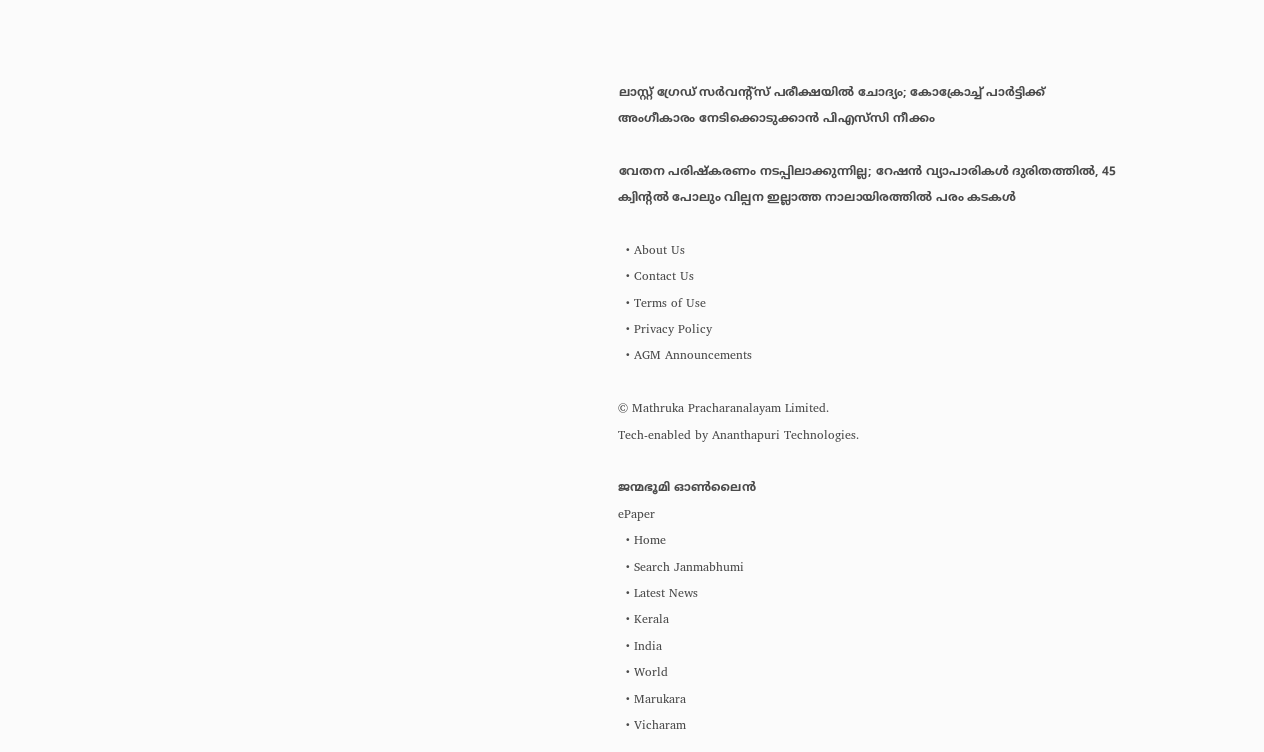ലാസ്റ്റ് ഗ്രേഡ് സര്‍വന്റ്‌സ് പരീക്ഷയില്‍ ചോദ്യം; കോക്രോച്ച് പാര്‍ട്ടിക്ക് അംഗീകാരം നേടിക്കൊടുക്കാന്‍ പിഎസ്‌സി നീക്കം

വേതന പരിഷ്‌കരണം നടപ്പിലാക്കുന്നില്ല; റേഷന്‍ വ്യാപാരികള്‍ ദുരിതത്തില്‍, 45 ക്വിന്റല്‍ പോലും വില്പന ഇല്ലാത്ത നാലായിരത്തില്‍ പരം കടകൾ

  • About Us
  • Contact Us
  • Terms of Use
  • Privacy Policy
  • AGM Announcements

© Mathruka Pracharanalayam Limited.
Tech-enabled by Ananthapuri Technologies.

ജന്മഭൂമി ഓണ്‍ലൈന്‍
ePaper
  • Home
  • Search Janmabhumi
  • Latest News
  • Kerala
  • India
  • World
  • Marukara
  • Vicharam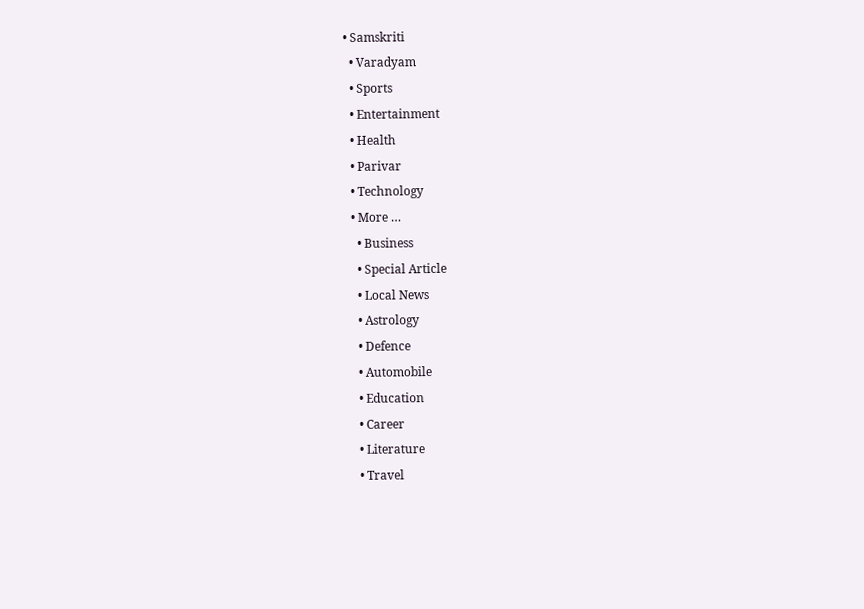• Samskriti
  • Varadyam
  • Sports
  • Entertainment
  • Health
  • Parivar
  • Technology
  • More …
    • Business
    • Special Article
    • Local News
    • Astrology
    • Defence
    • Automobile
    • Education
    • Career
    • Literature
    • Travel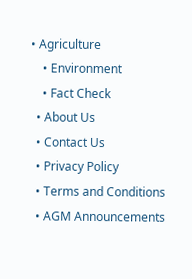• Agriculture
    • Environment
    • Fact Check
  • About Us
  • Contact Us
  • Privacy Policy
  • Terms and Conditions
  • AGM Announcements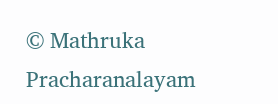© Mathruka Pracharanalayam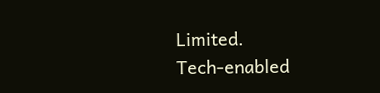Limited.
Tech-enabled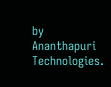by Ananthapuri Technologies.